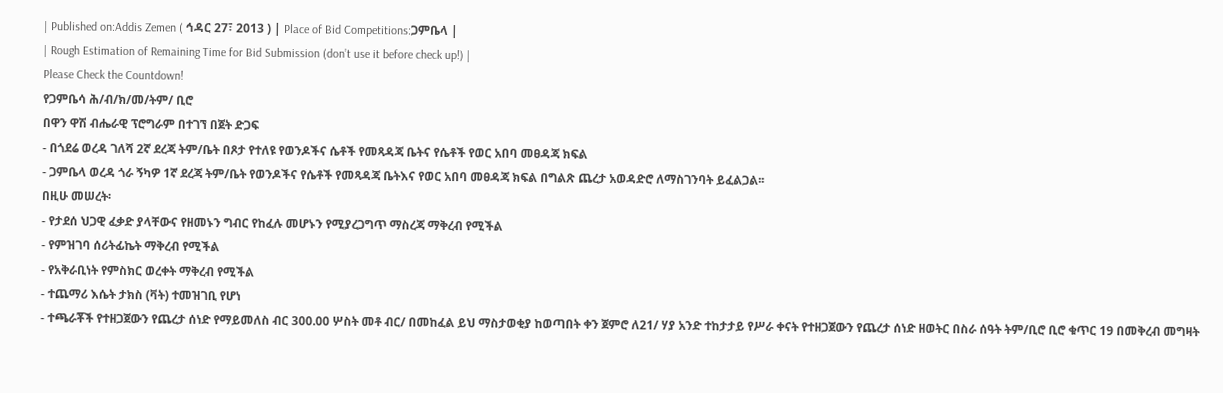| Published on:Addis Zemen ( ኅዳር 27፣ 2013 ) | Place of Bid Competitions:ጋምቤላ |
| Rough Estimation of Remaining Time for Bid Submission (don’t use it before check up!) |
Please Check the Countdown!
የጋምቤሳ ሕ/ብ/ክ/መ/ትም/ ቢሮ
በዋን ዋሽ ብሔራዊ ፕሮግራም በተገኘ በጀት ድጋፍ
- በጎደሬ ወረዳ ገለሻ 2ኛ ደረጃ ትም/ቤት በጾታ የተለዩ የወንዶችና ሴቶች የመጻዳጃ ቤትና የሴቶች የወር አበባ መፀዳጃ ክፍል
- ጋምቤላ ወረዳ ጎራ ኝካዎ 1ኛ ደረጃ ትም/ቤት የወንዶችና የሴቶች የመጻዳጃ ቤትእና የወር አበባ መፀዳጃ ክፍል በግልጽ ጨረታ አወዳድሮ ለማስገንባት ይፈልጋል፡፡
በዚሁ መሠረት፡
- የታደሰ ህጋዊ ፈቃድ ያላቸውና የዘመኑን ግብር የከፈሉ መሆኑን የሚያረጋግጥ ማስረጃ ማቅረብ የሚችል
- የምዝገባ ሰሪትፊኬት ማቅረብ የሚችል
- የአቅራቢነት የምስክር ወረቀት ማቅረብ የሚችል
- ተጨማሪ እሴት ታክስ (ቫት) ተመዝገቢ የሆነ
- ተጫራቾች የተዘጋጀውን የጨረታ ሰነድ የማይመለስ ብር 300.00 ሦስት መቶ ብር/ በመከፈል ይህ ማስታወቂያ ከወጣበት ቀን ጀምሮ ለ21/ ሃያ አንድ ተከታታይ የሥራ ቀናት የተዘጋጀውን የጨረታ ሰነድ ዘወትር በስራ ሰዓት ትም/ቢሮ ቢሮ ቁጥር 19 በመቅረብ መግዛት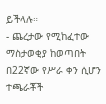ይችላሉ።
- ጨረታው የሚከፈተው ማስታወቂያ ከወጣበት በ22ኛው የሥራ ቀን ሲሆን ተጫራቾች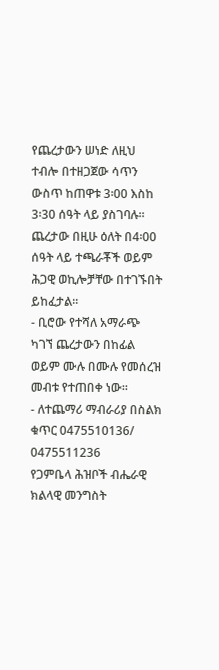የጨረታውን ሠነድ ለዚህ ተብሎ በተዘጋጀው ሳጥን ውስጥ ከጠዋቱ 3፡00 እስከ 3፡30 ሰዓት ላይ ያስገባሉ፡፡ ጨረታው በዚሁ ዕለት በ4፡00 ሰዓት ላይ ተጫራቾች ወይም ሕጋዊ ወኪሎቻቸው በተገኙበት ይከፈታል፡፡
- ቢሮው የተሻለ አማራጭ ካገኘ ጨረታውን በከፊል ወይም ሙሉ በሙሉ የመሰረዝ መብቱ የተጠበቀ ነው፡፡
- ለተጨማሪ ማብራሪያ በስልክ ቁጥር 0475510136/ 0475511236
የጋምቤላ ሕዝቦች ብሔራዊ
ክልላዊ መንግስት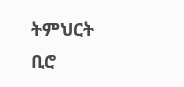ትምህርት ቢሮ